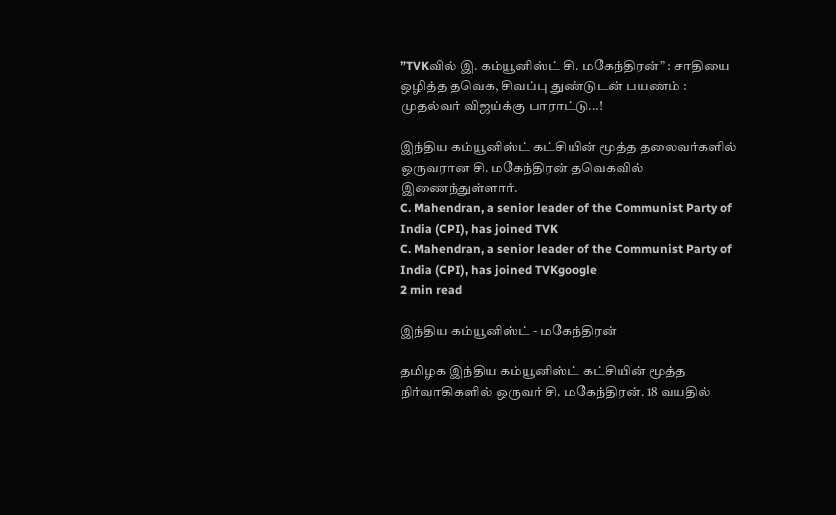”TVKவில் இ. கம்யூனிஸ்ட் சி. மகேந்திரன்” : சாதியை ஒழித்த தவெக, சிவப்பு துண்டுடன் பயணம் : முதல்வர் விஜய்க்கு பாராட்டு...!

இந்திய கம்யூனிஸ்ட் கட்சியின் மூத்த தலைவர்களில் ஒருவரான சி. மகேந்திரன் தவெகவில் இணைந்துள்ளார்.
C. Mahendran, a senior leader of the Communist Party of India (CPI), has joined TVK
C. Mahendran, a senior leader of the Communist Party of India (CPI), has joined TVKgoogle
2 min read

இந்திய கம்யூனிஸ்ட் - மகேந்திரன்

தமிழக இந்திய கம்யூனிஸ்ட் கட்சியின் மூத்த நிர்வாகிகளில் ஒருவர் சி. மகேந்திரன். 18 வயதில்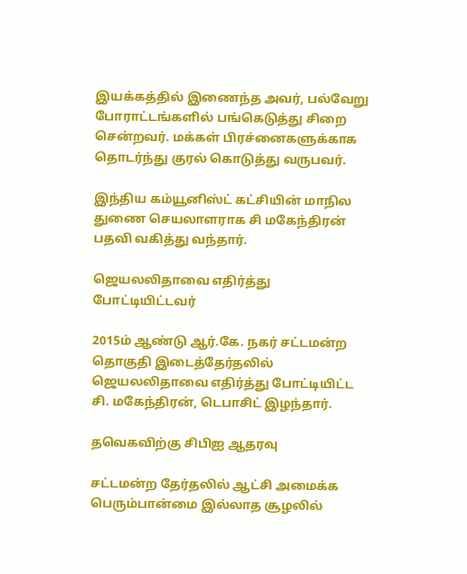இயக்கத்தில் இணைந்த அவர், பல்வேறு போராட்டங்களில் பங்கெடுத்து சிறை சென்றவர். மக்கள் பிரச்னைகளுக்காக தொடர்ந்து குரல் கொடுத்து வருபவர்.

இந்திய கம்யூனிஸ்ட் கட்சியின் மாநில துணை செயலாளராக சி மகேந்திரன் பதவி வகித்து வந்தார்.

ஜெயலலிதாவை எதிர்த்து போட்டியிட்டவர்

2015ம் ஆண்டு ஆர்.கே. நகர் சட்டமன்ற தொகுதி இடைத்தேர்தலில் ஜெயலலிதாவை எதிர்த்து போட்டியிட்ட சி. மகேந்திரன், டெபாசிட் இழந்தார்.

தவெகவிற்கு சிபிஐ ஆதரவு

சட்டமன்ற தேர்தலில் ஆட்சி அமைக்க பெரும்பான்மை இல்லாத சூழலில்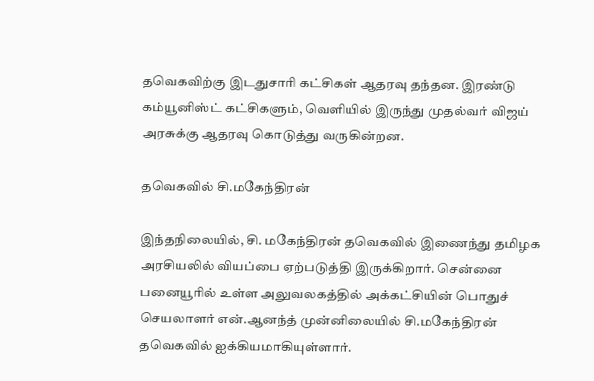தவெகவிற்கு இடதுசாரி கட்சிகள் ஆதரவு தந்தன. இரண்டு கம்யூனிஸ்ட் கட்சிகளும், வெளியில் இருந்து முதல்வர் விஜய் அரசுக்கு ஆதரவு கொடுத்து வருகின்றன.

தவெகவில் சி.மகேந்திரன்

இந்தநிலையில், சி. மகேந்திரன் தவெகவில் இணைந்து தமிழக அரசியலில் வியப்பை ஏற்படுத்தி இருக்கிறார். சென்னை பனையூரில் உள்ள அலுவலகத்தில் அக்கட்சியின் பொதுச் செயலாளர் என்.ஆனந்த் முன்னிலையில் சி.மகேந்திரன் தவெகவில் ஐக்கியமாகியுள்ளார்.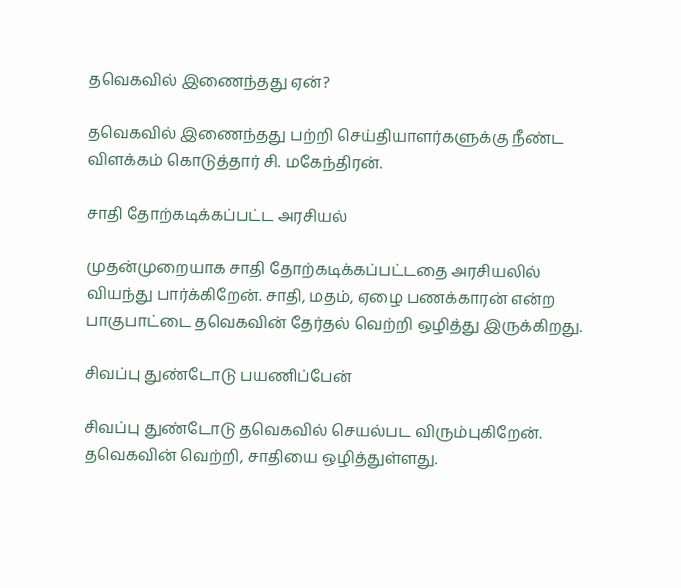தவெகவில் இணைந்தது ஏன்?

தவெகவில் இணைந்தது பற்றி செய்தியாளர்களுக்கு நீண்ட விளக்கம் கொடுத்தார் சி. மகேந்திரன்.

சாதி தோற்கடிக்கப்பட்ட அரசியல்

முதன்முறையாக சாதி தோற்கடிக்கப்பட்டதை அரசியலில் வியந்து பார்க்கிறேன். சாதி, மதம், ஏழை பணக்காரன் என்ற பாகுபாட்டை தவெகவின் தேர்தல் வெற்றி ஒழித்து இருக்கிறது.

சிவப்பு துண்டோடு பயணிப்பேன்

சிவப்பு துண்டோடு தவெகவில் செயல்பட விரும்புகிறேன். தவெகவின் வெற்றி, சாதியை ஒழித்துள்ளது.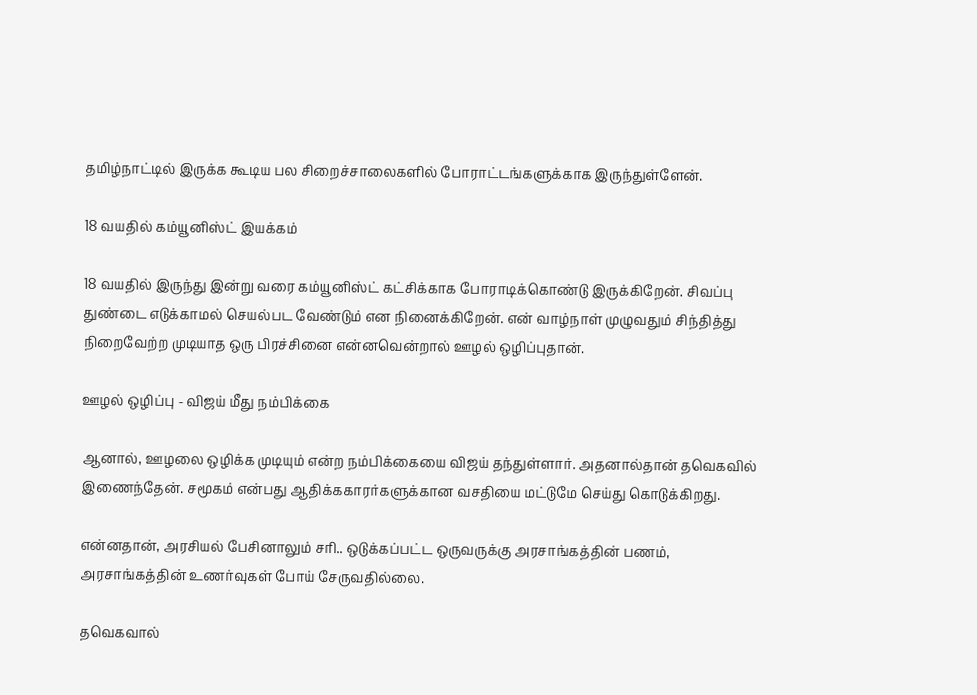தமிழ்நாட்டில் இருக்க கூடிய பல சிறைச்சாலைகளில் போராட்டங்களுக்காக இருந்துள்ளேன்.

18 வயதில் கம்யூனிஸ்ட் இயக்கம்

18 வயதில் இருந்து இன்று வரை கம்யூனிஸ்ட் கட்சிக்காக போராடிக்கொண்டு இருக்கிறேன். சிவப்பு துண்டை எடுக்காமல் செயல்பட வேண்டும் என நினைக்கிறேன். என் வாழ்நாள் முழுவதும் சிந்தித்து நிறைவேற்ற முடியாத ஒரு பிரச்சினை என்னவென்றால் ஊழல் ஒழிப்புதான்.

ஊழல் ஒழிப்பு - விஜய் மீது நம்பிக்கை

ஆனால், ஊழலை ஒழிக்க முடியும் என்ற நம்பிக்கையை விஜய் தந்துள்ளார். அதனால்தான் தவெகவில் இணைந்தேன். சமூகம் என்பது ஆதிக்ககாரர்களுக்கான வசதியை மட்டுமே செய்து கொடுக்கிறது.

என்னதான், அரசியல் பேசினாலும் சரி.. ஒடுக்கப்பட்ட ஒருவருக்கு அரசாங்கத்தின் பணம், அரசாங்கத்தின் உணர்வுகள் போய் சேருவதில்லை.

தவெகவால்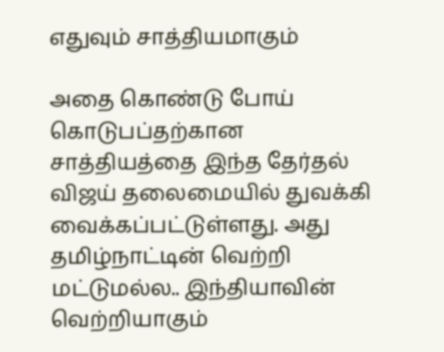எதுவும் சாத்தியமாகும்

அதை கொண்டு போய் கொடுபப்தற்கான சாத்தியத்தை இந்த தேர்தல் விஜய் தலைமையில் துவக்கி வைக்கப்பட்டுள்ளது. அது தமிழ்நாட்டின் வெற்றி மட்டுமல்ல.. இந்தியாவின் வெற்றியாகும்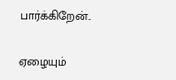பார்க்கிறேன்..

ஏழையும்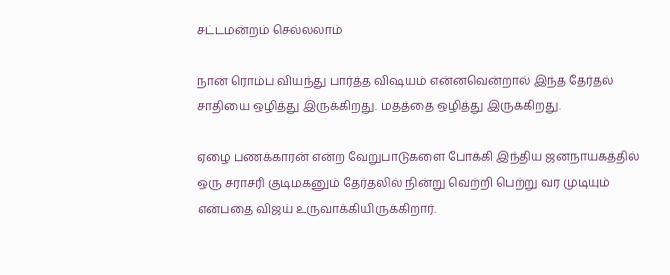சட்டமன்றம் செல்லலாம்

நான் ரொம்ப வியந்து பார்த்த விஷயம் என்னவென்றால் இந்த தேர்தல் சாதியை ஒழித்து இருக்கிறது. மதத்தை ஒழித்து இருக்கிறது.

ஏழை பணக்காரன் என்ற வேறுபாடுகளை போக்கி இந்திய ஜனநாயகத்தில் ஒரு சராசரி குடிமகனும் தேர்தலில் நின்று வெற்றி பெற்று வர முடியும் என்பதை விஜய் உருவாக்கியிருக்கிறார்.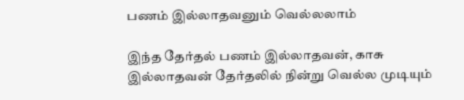பணம் இல்லாதவனும் வெல்லலாம்

இந்த தேர்தல் பணம் இல்லாதவன், காசு இல்லாதவன் தேர்தலில் நின்று வெல்ல முடியும்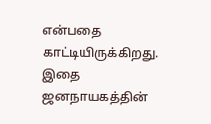என்பதை காட்டியிருக்கிறது. இதை ஜனநாயகத்தின்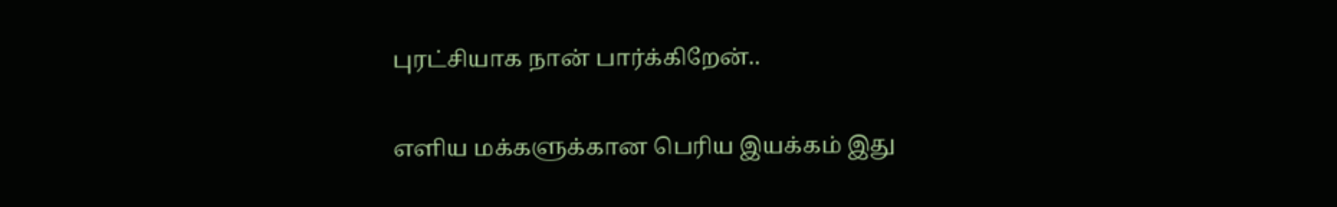புரட்சியாக நான் பார்க்கிறேன்..

எளிய மக்களுக்கான பெரிய இயக்கம் இது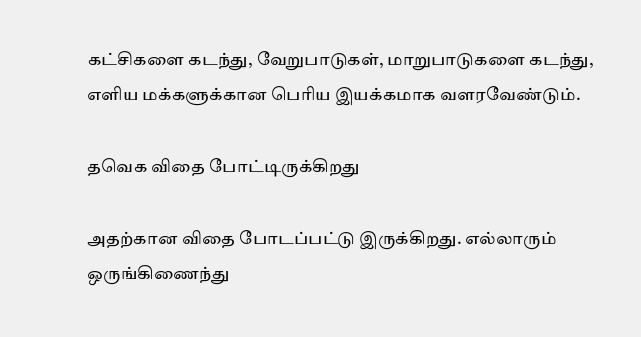கட்சிகளை கடந்து, வேறுபாடுகள், மாறுபாடுகளை கடந்து, எளிய மக்களுக்கான பெரிய இயக்கமாக வளரவேண்டும்.

தவெக விதை போட்டிருக்கிறது

அதற்கான விதை போடப்பட்டு இருக்கிறது. எல்லாரும் ஒருங்கிணைந்து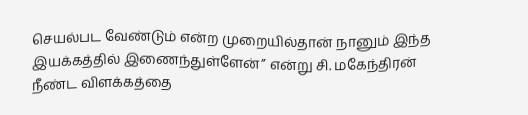செயல்பட வேண்டும் என்ற முறையில்தான் நானும் இந்த இயக்கத்தில் இணைந்துள்ளேன்” என்று சி. மகேந்திரன் நீண்ட விளக்கத்தை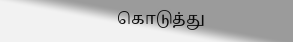கொடுத்து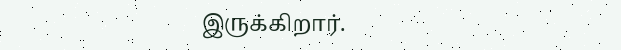இருக்கிறார்.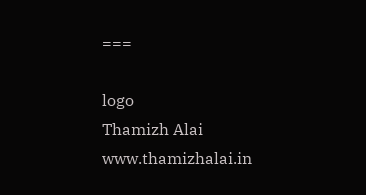===

logo
Thamizh Alai
www.thamizhalai.in